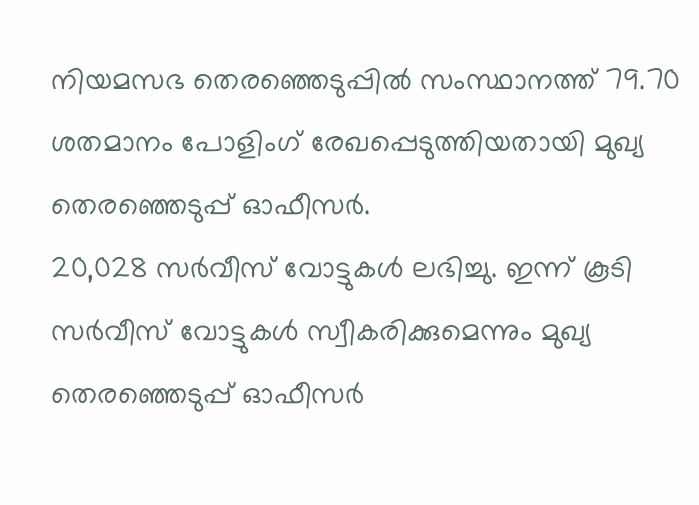നിയമസഭ തെരഞ്ഞെടുപ്പിൽ സംസ്ഥാനത്ത് 79.70 ശതമാനം പോളിംഗ് രേഖപ്പെടുത്തിയതായി മുഖ്യ തെരഞ്ഞെടുപ്പ് ഓഫീസർ.
20,028 സർവീസ് വോട്ടുകൾ ലഭിച്ചു. ഇന്ന് കൂടി സർവീസ് വോട്ടുകൾ സ്വീകരിക്കുമെന്നും മുഖ്യ തെരഞ്ഞെടുപ്പ് ഓഫീസർ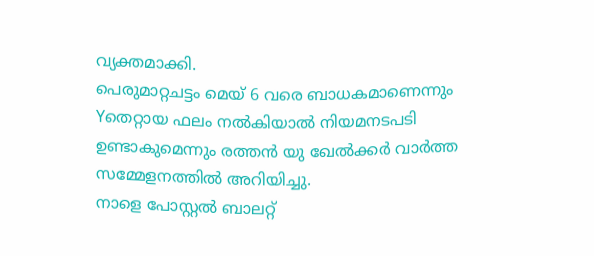വ്യക്തമാക്കി.
പെരുമാറ്റചട്ടം മെയ് 6 വരെ ബാധകമാണെന്നും Yതെറ്റായ ഫലം നൽകിയാൽ നിയമനടപടി ഉണ്ടാകുമെന്നും രത്തൻ യു ഖേൽക്കർ വാർത്ത സമ്മേളനത്തിൽ അറിയിച്ചു.
നാളെ പോസ്റ്റൽ ബാലറ്റ്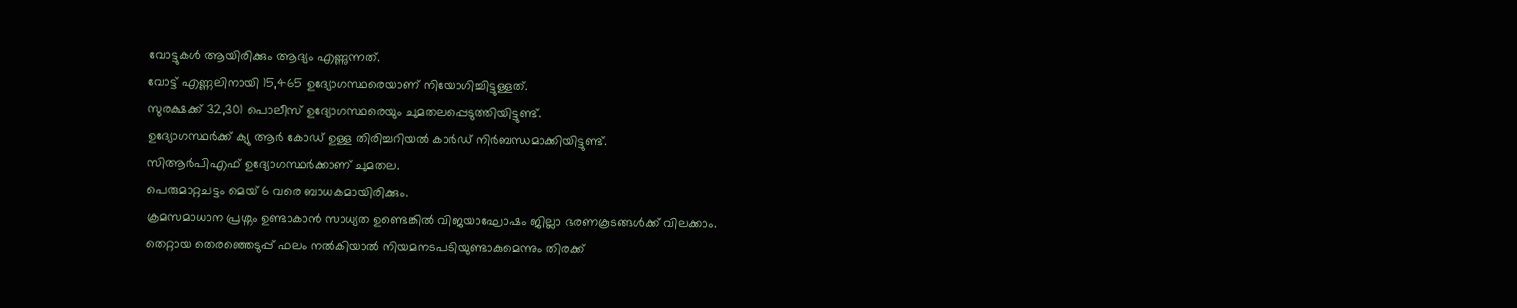വോട്ടുകൾ ആയിരിക്കും ആദ്യം എണ്ണുന്നത്.
വോട്ട് എണ്ണലിനായി 15,465 ഉദ്യോഗസ്ഥരെയാണ് നിയോഗിച്ചിട്ടുള്ളത്.
സുരക്ഷക്ക് 32,301 പൊലീസ് ഉദ്യോഗസ്ഥരെയും ചുമതലപ്പെടുത്തിയിട്ടുണ്ട്.
ഉദ്യോഗസ്ഥർക്ക് ക്യു ആർ കോഡ് ഉള്ള തിരിച്ചറിയൽ കാർഡ് നിർബന്ധമാക്കിയിട്ടുണ്ട്.
സിആർപിഎഫ് ഉദ്യോഗസ്ഥർക്കാണ് ചുമതല.
പെരുമാറ്റചട്ടം മെയ് 6 വരെ ബാധകമായിരിക്കും.
ക്രമസമാധാന പ്രശ്നം ഉണ്ടാകാൻ സാധ്യത ഉണ്ടെങ്കിൽ വിജയാഘോഷം ജില്ലാ ഭരണകൂടങ്ങൾക്ക് വിലക്കാം.
തെറ്റായ തെരഞ്ഞെടുപ്പ് ഫലം നൽകിയാൽ നിയമനടപടിയുണ്ടാകുമെന്നും തിരക്ക്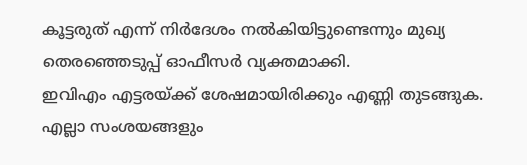കൂട്ടരുത് എന്ന് നിർദേശം നൽകിയിട്ടുണ്ടെന്നും മുഖ്യ തെരഞ്ഞെടുപ്പ് ഓഫീസർ വ്യക്തമാക്കി.
ഇവിഎം എട്ടരയ്ക്ക് ശേഷമായിരിക്കും എണ്ണി തുടങ്ങുക.
എല്ലാ സംശയങ്ങളും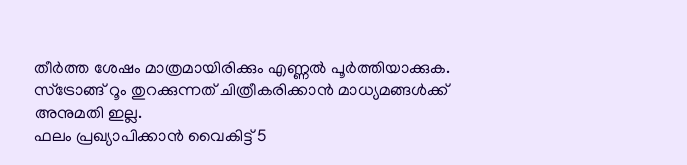തീർത്ത ശേഷം മാത്രമായിരിക്കും എണ്ണൽ പൂർത്തിയാക്കുക.
സ്ട്രോങ്ങ് റൂം തുറക്കുന്നത് ചിത്രീകരിക്കാൻ മാധ്യമങ്ങൾക്ക് അനുമതി ഇല്ല.
ഫലം പ്രഖ്യാപിക്കാൻ വൈകിട്ട് 5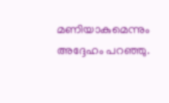മണിയാകുമെന്നും അദ്ദേഹം പറഞ്ഞു.